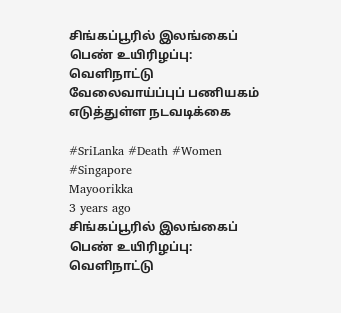சிங்கப்பூரில் இலங்கைப் பெண் உயிரிழப்பு: வெளிநாட்டு வேலைவாய்ப்புப் பணியகம் எடுத்துள்ள நடவடிக்கை

#SriLanka #Death #Women #Singapore
Mayoorikka
3 years ago
சிங்கப்பூரில் இலங்கைப் பெண் உயிரிழப்பு:  வெளிநாட்டு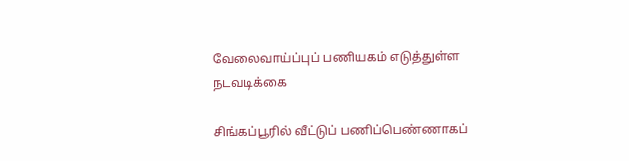வேலைவாய்ப்புப் பணியகம் எடுத்துள்ள  நடவடிக்கை

சிங்கப்பூரில் வீட்டுப் பணிப்பெண்ணாகப்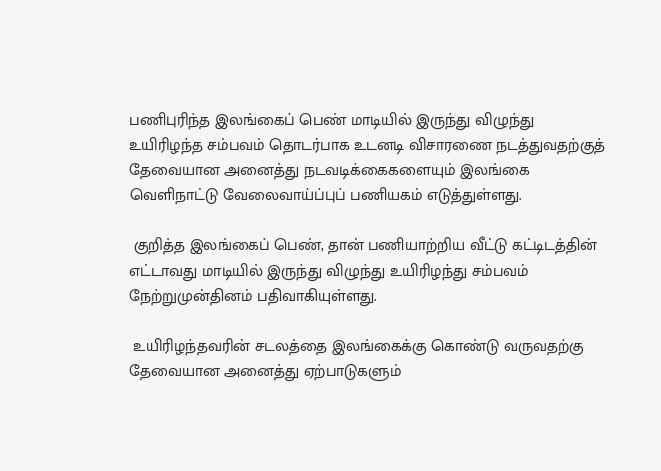பணிபுரிந்த இலங்கைப் பெண் மாடியில் இருந்து விழுந்து உயிரிழந்த சம்பவம் தொடர்பாக உடனடி விசாரணை நடத்துவதற்குத் தேவையான அனைத்து நடவடிக்கைகளையும் இலங்கை வெளிநாட்டு வேலைவாய்ப்புப் பணியகம் எடுத்துள்ளது.

 குறித்த இலங்கைப் பெண், தான் பணியாற்றிய வீட்டு கட்டிடத்தின் எட்டாவது மாடியில் இருந்து விழுந்து உயிரிழந்து சம்பவம் நேற்றுமுன்தினம் பதிவாகியுள்ளது.

 உயிரிழந்தவரின் சடலத்தை இலங்கைக்கு கொண்டு வருவதற்கு தேவையான அனைத்து ஏற்பாடுகளும்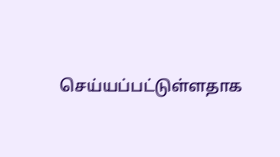செய்யப்பட்டுள்ளதாக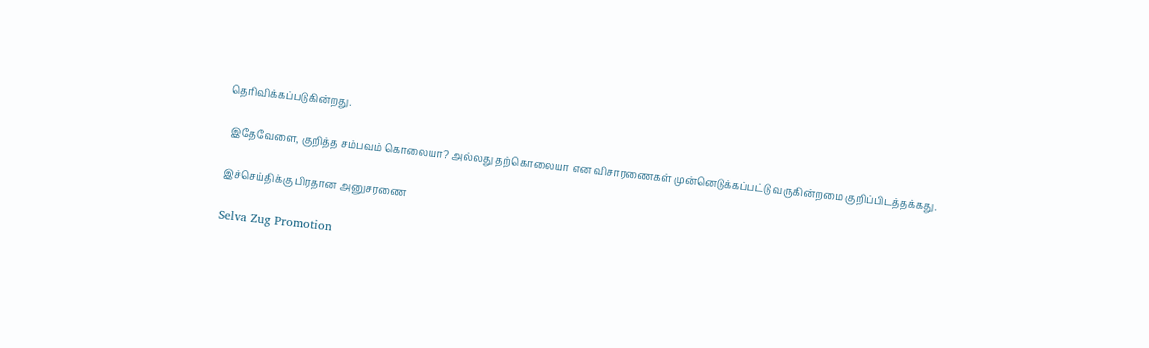தெரிவிக்கப்படுகின்றது.

 இதேவேளை, குறித்த சம்பவம் கொலையா? அல்லது தற்கொலையா என விசாரணைகள் முன்னெடுக்கப்பட்டு வருகின்றமை குறிப்பிடத்தக்கது.

இச்செய்திக்கு பிரதான அனுசரணை

Selva Zug Promotion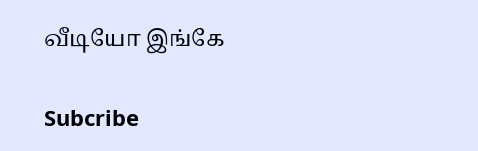வீடியோ இங்கே

Subcribe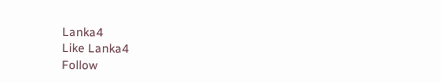Lanka4
Like Lanka4
Follow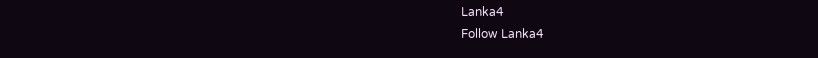Lanka4
Follow Lanka4